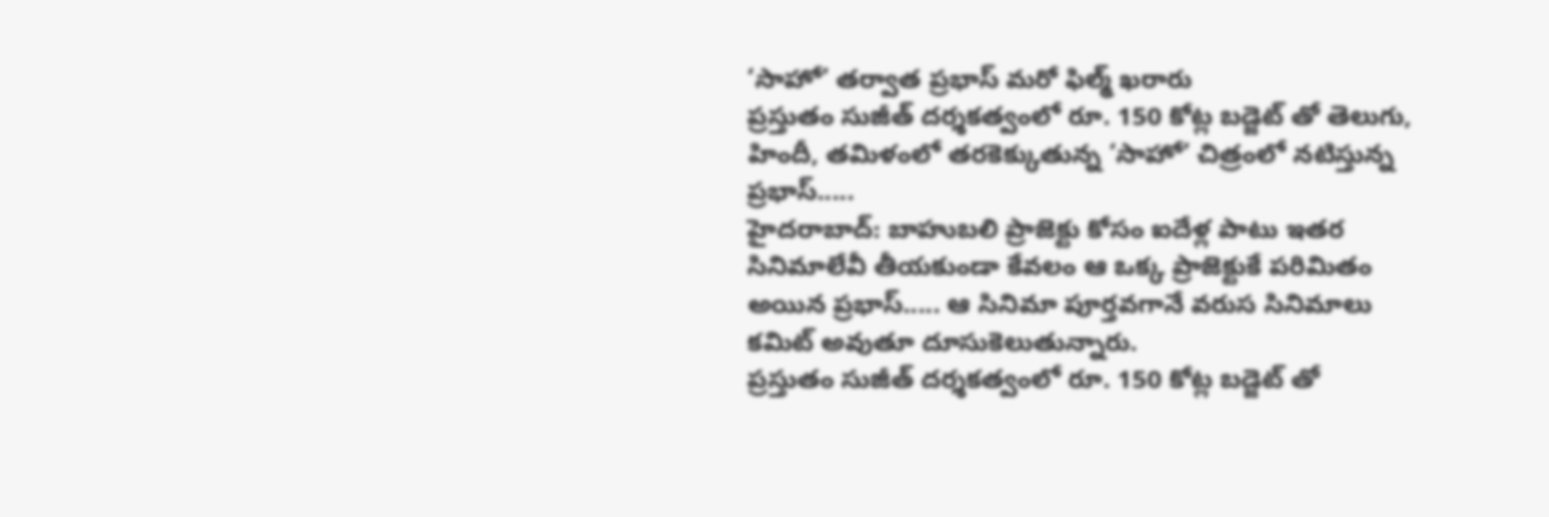‘సాహో’ తర్వాత ప్రభాస్ మరో ఫిల్మ్ ఖరారు
ప్రస్తుతం సుజీత్ దర్శకత్వంలో రూ. 150 కోట్ల బడ్జెట్ తో తెలుగు, హిందీ, తమిళంలో తరకెక్కుతున్న ‘సాహో’ చిత్రంలో నటిస్తున్న ప్రభాస్.....
హైదరాబాద్: బాహుబలి ప్రాజెక్టు కోసం ఐదేళ్ల పాటు ఇతర సినిమాలేవీ తీయకుండా కేవలం ఆ ఒక్క ప్రాజెక్టుకే పరిమితం అయిన ప్రభాస్..... ఆ సినిమా పూర్తవగానే వరుస సినిమాలు కమిట్ అవుతూ దూసుకెలుతున్నారు.
ప్రస్తుతం సుజీత్ దర్శకత్వంలో రూ. 150 కోట్ల బడ్జెట్ తో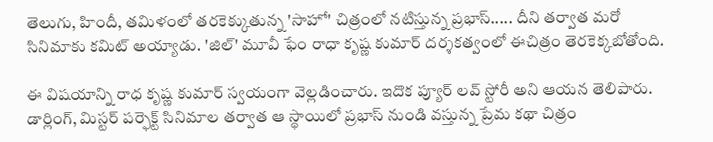తెలుగు, హిందీ, తమిళంలో తరకెక్కుతున్న 'సాహో' చిత్రంలో నటిస్తున్న ప్రభాస్..... దీని తర్వాత మరో సినిమాకు కమిట్ అయ్యాడు. 'జిల్' మూవీ ఫేం రాధా కృష్ణ కుమార్ దర్శకత్వంలో ఈచిత్రం తెరకెక్కబోతోంది.

ఈ విషయాన్ని రాధ కృష్ణ కుమార్ స్వయంగా వెల్లడించారు. ఇదొక ప్యూర్ లవ్ స్టోరీ అని ఆయన తెలిపారు. డార్లింగ్, మిస్టర్ పర్ఫెక్ట్ సినిమాల తర్వాత ఆ స్థాయిలో ప్రభాస్ నుండి వస్తున్న ప్రేమ కథా చిత్రం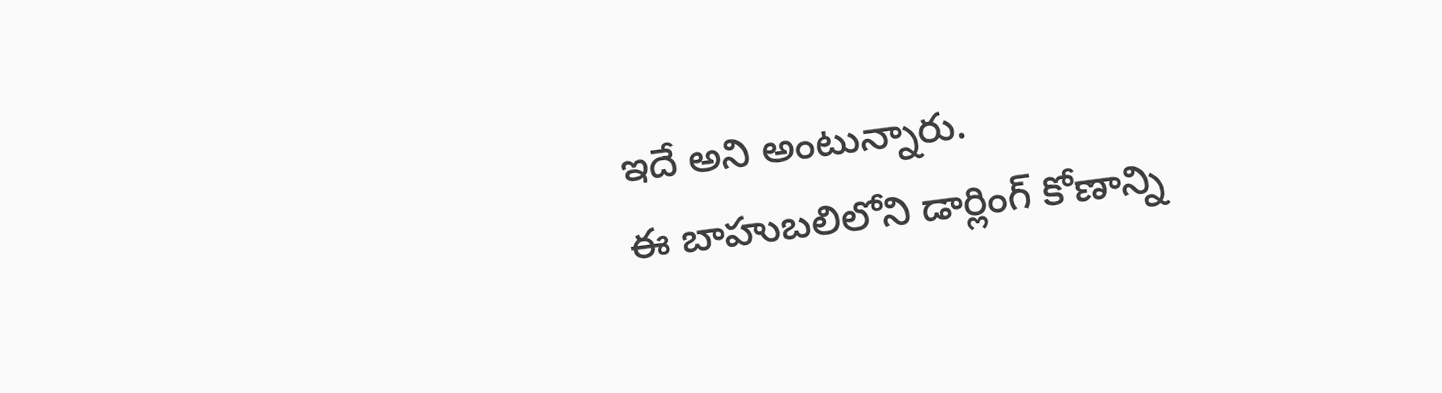ఇదే అని అంటున్నారు.
ఈ బాహుబలిలోని డార్లింగ్ కోణాన్ని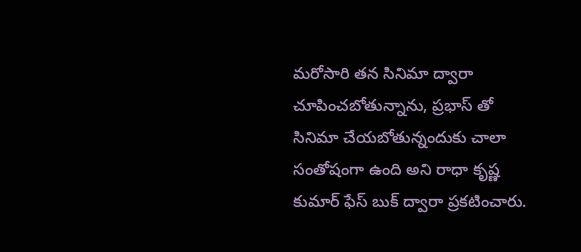మరోసారి తన సినిమా ద్వారా చూపించబోతున్నాను, ప్రభాస్ తో సినిమా చేయబోతున్నందుకు చాలా సంతోషంగా ఉంది అని రాధా కృష్ణ కుమార్ ఫేస్ బుక్ ద్వారా ప్రకటించారు.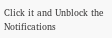Click it and Unblock the Notifications